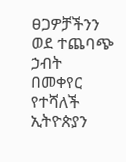ፀጋዎቻችንን ወደ ተጨባጭ ኃብት በመቀየር የተሻለች ኢትዮጵያን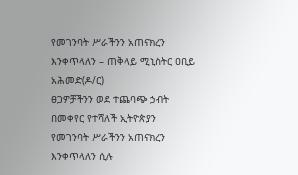የመገንባት ሥራችንን አጠናክረን እንቀጥላለን – ጠቅላይ ሚኒስትር ዐቢይ አሕመድ(ዶ/ር)
ፀጋዎቻችንን ወደ ተጨባጭ ኃብት በመቀየር የተሻለች ኢትዮጵያን የመገንባት ሥራችንን አጠናክረን እንቀጥላለን ሲሉ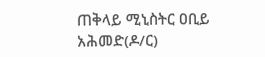ጠቅላይ ሚኒስትር ዐቢይ አሕመድ(ዶ/ር)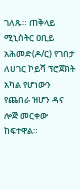ገለጹ። ጠቅላይ ሚኒስትር ዐቢይ አሕመድ(ዶ/ር) የገበታ ለሀገር ኮይሻ ፕሮጀክት አካል የሆነውን የጨበራ ዝሆን ዳና ሎጅ መርቀው ከፍተዋል።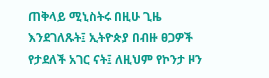ጠቅላይ ሚኒስትሩ በዚሁ ጊዜ እንደገለጹት፤ ኢትዮጵያ በብዙ ፀጋዎች የታደለች አገር ናት፤ ለዚህም የኮንታ ዞን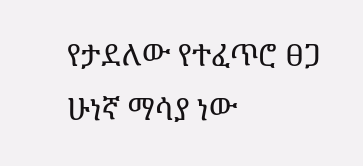የታደለው የተፈጥሮ ፀጋ ሁነኛ ማሳያ ነው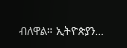ብለዋል። ኢትዮጵያን…